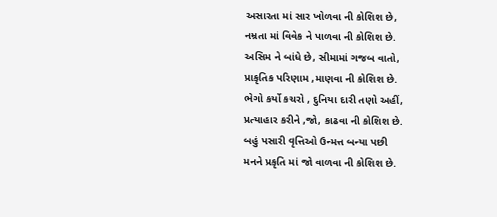અસારતા માં સાર ખોળવા ની કોશિશ છે,
નમ્રતા માં વિવેક ને પાળવા ની કોશિશ છે.
અસિમ ને બાંધે છે, સીમામાં ગજબ વાતો,
પ્રાકૃતિક પરિણામ ,માણવા ની કોશિશ છે.
ભેગો કર્યો કચરો , દુનિયા દારી તણો અહીં,
પ્રત્યાહાર કરીને ,જો, કાઢવા ની કોશિશ છે.
બહું પસારી વૃત્તિઓ ઉન્મત્ત બન્યા પછી
મનને પ્રકૃતિ માં જો વાળવા ની કોશિશ છે.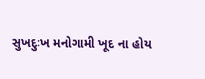સુખદુઃખ મનોગામી ખૂદ ના હોય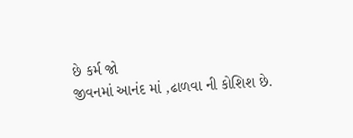છે કર્મ જો
જીવનમાં આનંદ માં ,ઢાળવા ની કોશિશ છે.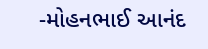-મોહનભાઈ આનંદ